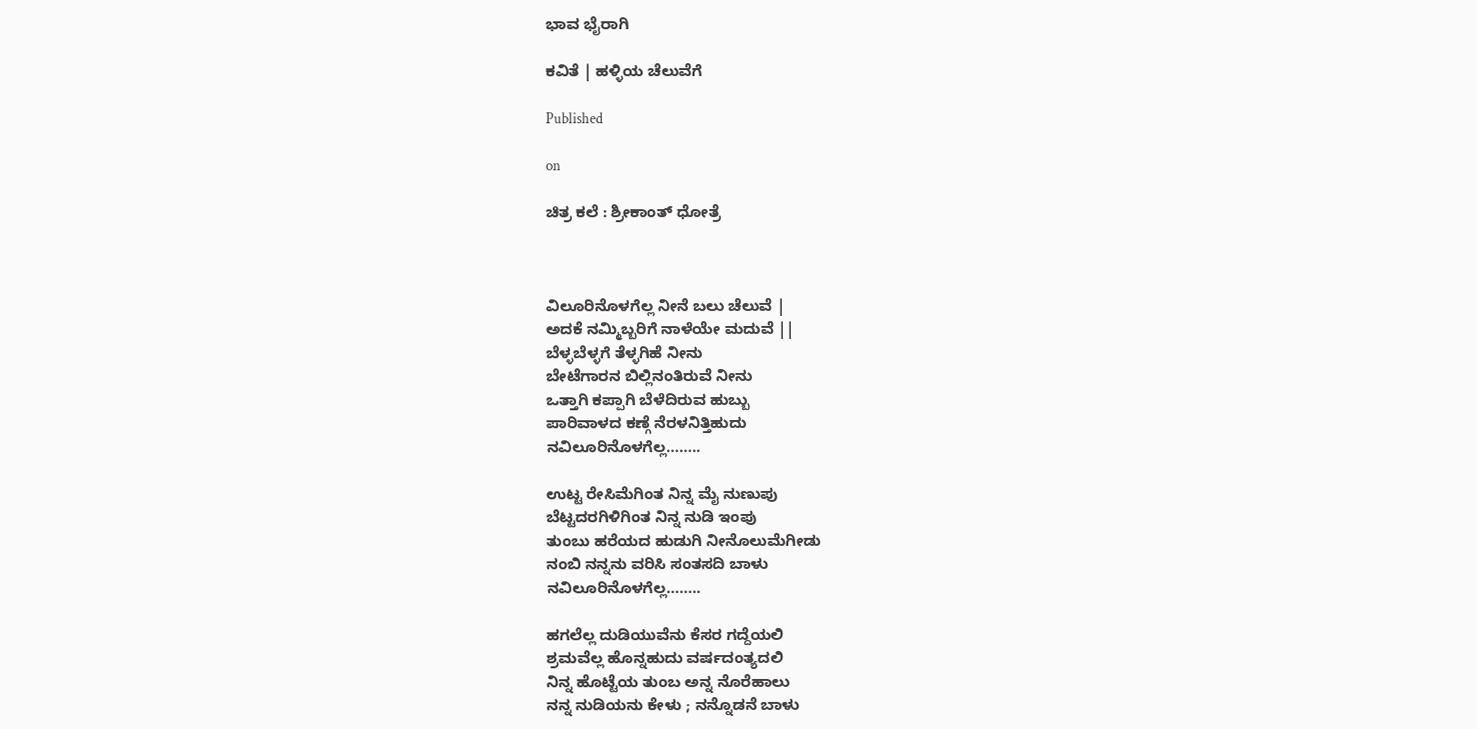ಭಾವ ಭೈರಾಗಿ

ಕವಿತೆ | ಹಳ್ಳಿಯ ಚೆಲುವೆಗೆ

Published

on

ಚಿತ್ರ ಕಲೆ : ಶ್ರೀಕಾಂತ್ ಧೋತ್ರೆ



ವಿಲೂರಿನೊಳಗೆಲ್ಲ ನೀನೆ ಬಲು ಚೆಲುವೆ |
ಅದಕೆ ನಮ್ಮಿಬ್ಬರಿಗೆ ನಾಳೆಯೇ ಮದುವೆ ||
ಬೆಳ್ಳಬೆಳ್ಳಗೆ ತೆಳ್ಳಗಿಹೆ ನೀನು
ಬೇಟೆಗಾರನ ಬಿಲ್ಲಿನಂತಿರುವೆ ನೀನು
ಒತ್ತಾಗಿ ಕಪ್ಪಾಗಿ ಬೆಳೆದಿರುವ ಹುಬ್ಬು
ಪಾರಿವಾಳದ ಕಣ್ಗೆ ನೆರಳನಿತ್ತಿಹುದು
ನವಿಲೂರಿನೊಳಗೆಲ್ಲ……..

ಉಟ್ಟ ರೇಸಿಮೆಗಿಂತ ನಿನ್ನ ಮೈ ನುಣುಪು
ಬೆಟ್ಟದರಗಿಳಿಗಿಂತ ನಿನ್ನ ನುಡಿ ಇಂಪು
ತುಂಬು ಹರೆಯದ ಹುಡುಗಿ ನೀನೊಲುಮೆಗೀಡು
ನಂಬಿ ನನ್ನನು ವರಿಸಿ ಸಂತಸದಿ ಬಾಳು
ನವಿಲೂರಿನೊಳಗೆಲ್ಲ……..

ಹಗಲೆಲ್ಲ ದುಡಿಯುವೆನು ಕೆಸರ ಗದ್ದೆಯಲಿ
ಶ್ರಮವೆಲ್ಲ ಹೊನ್ನಹುದು ವರ್ಷದಂತ್ಯದಲಿ
ನಿನ್ನ ಹೊಟ್ಟೆಯ ತುಂಬ ಅನ್ನ ನೊರೆಹಾಲು
ನನ್ನ ನುಡಿಯನು ಕೇಳು ; ನನ್ನೊಡನೆ ಬಾಳು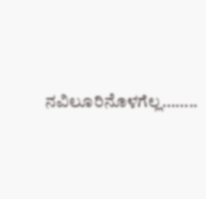ನವಿಲೂರಿನೊಳಗೆಲ್ಲ……..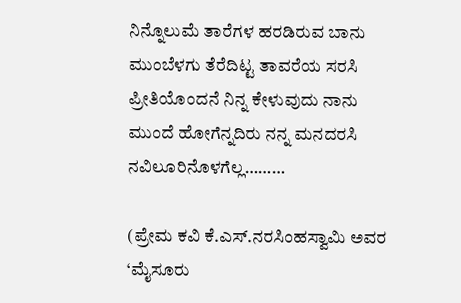ನಿನ್ನೊಲುಮೆ ತಾರೆಗಳ ಹರಡಿರುವ ಬಾನು
ಮುಂಬೆಳಗು ತೆರೆದಿಟ್ಟ ತಾವರೆಯ ಸರಸಿ
ಪ್ರೀತಿಯೊಂದನೆ ನಿನ್ನ ಕೇಳುವುದು ನಾನು
ಮುಂದೆ ಹೋಗೆನ್ನದಿರು ನನ್ನ ಮನದರಸಿ
ನವಿಲೂರಿನೊಳಗೆಲ್ಲ………

(ಪ್ರೇಮ ಕವಿ ಕೆ.ಎಸ್.ನರಸಿಂಹಸ್ವಾಮಿ ಅವರ ‘ಮೈಸೂರು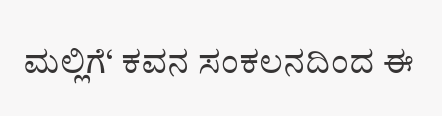ಮಲ್ಲಿಗೆ‘ ಕವನ ಸಂಕಲನದಿಂದ ಈ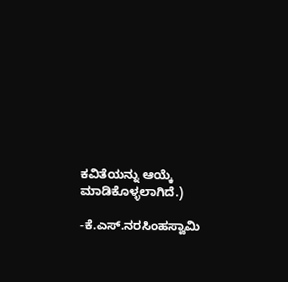ಕವಿತೆಯನ್ನು ಆಯ್ಕೆ ಮಾಡಿಕೊಳ್ಳಲಾಗಿದೆ.)

-ಕೆ.ಎಸ್‌.ನರಸಿಂಹಸ್ವಾಮಿ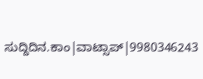ಸುದ್ದಿದಿನ.ಕಾಂ|ವಾಟ್ಸಾಪ್|9980346243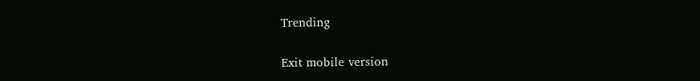Trending

Exit mobile version